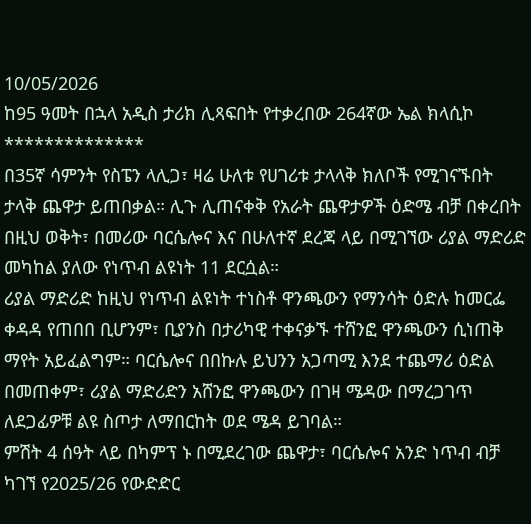10/05/2026
ከ95 ዓመት በኋላ አዲስ ታሪክ ሊጻፍበት የተቃረበው 264ኛው ኤል ክላሲኮ
**************
በ35ኛ ሳምንት የስፔን ላሊጋ፣ ዛሬ ሁለቱ የሀገሪቱ ታላላቅ ክለቦች የሚገናኙበት ታላቅ ጨዋታ ይጠበቃል። ሊጉ ሊጠናቀቅ የአራት ጨዋታዎች ዕድሜ ብቻ በቀረበት በዚህ ወቅት፣ በመሪው ባርሴሎና እና በሁለተኛ ደረጃ ላይ በሚገኘው ሪያል ማድሪድ መካከል ያለው የነጥብ ልዩነት 11 ደርሷል።
ሪያል ማድሪድ ከዚህ የነጥብ ልዩነት ተነስቶ ዋንጫውን የማንሳት ዕድሉ ከመርፌ ቀዳዳ የጠበበ ቢሆንም፣ ቢያንስ በታሪካዊ ተቀናቃኙ ተሸንፎ ዋንጫውን ሲነጠቅ ማየት አይፈልግም። ባርሴሎና በበኩሉ ይህንን አጋጣሚ እንደ ተጨማሪ ዕድል በመጠቀም፣ ሪያል ማድሪድን አሸንፎ ዋንጫውን በገዛ ሜዳው በማረጋገጥ ለደጋፊዎቹ ልዩ ስጦታ ለማበርከት ወደ ሜዳ ይገባል።
ምሽት 4 ሰዓት ላይ በካምፕ ኑ በሚደረገው ጨዋታ፣ ባርሴሎና አንድ ነጥብ ብቻ ካገኘ የ2025/26 የውድድር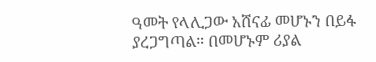ዓመት የላሊጋው አሸናፊ መሆኑን በይፋ ያረጋግጣል። በመሆኑም ሪያል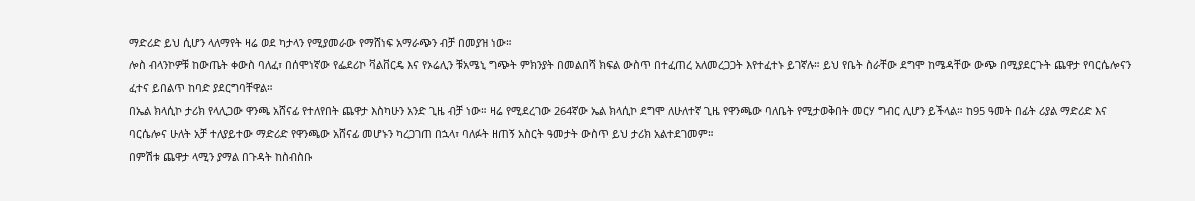ማድሪድ ይህ ሲሆን ላለማየት ዛሬ ወደ ካታላን የሚያመራው የማሸነፍ አማራጭን ብቻ በመያዝ ነው።
ሎስ ብላንኮዎቹ ከውጤት ቀውስ ባለፈ፣ በሰሞነኛው የፌደሪኮ ቫልቨርዴ እና የኦሬሊን ቹአሜኒ ግጭት ምክንያት በመልበሻ ክፍል ውስጥ በተፈጠረ አለመረጋጋት እየተፈተኑ ይገኛሉ። ይህ የቤት ስራቸው ደግሞ ከሜዳቸው ውጭ በሚያደርጉት ጨዋታ የባርሴሎናን ፈተና ይበልጥ ከባድ ያደርግባቸዋል።
በኤል ክላሲኮ ታሪክ የላሊጋው ዋንጫ አሸናፊ የተለየበት ጨዋታ እስካሁን አንድ ጊዜ ብቻ ነው። ዛሬ የሚደረገው 264ኛው ኤል ክላሲኮ ደግሞ ለሁለተኛ ጊዜ የዋንጫው ባለቤት የሚታወቅበት መርሃ ግብር ሊሆን ይችላል። ከ95 ዓመት በፊት ሪያል ማድሪድ እና ባርሴሎና ሁለት አቻ ተለያይተው ማድሪድ የዋንጫው አሸናፊ መሆኑን ካረጋገጠ በኋላ፣ ባለፉት ዘጠኝ አስርት ዓመታት ውስጥ ይህ ታሪክ አልተደገመም።
በምሽቱ ጨዋታ ላሚን ያማል በጉዳት ከስብስቡ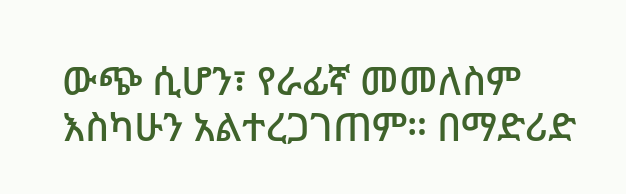ውጭ ሲሆን፣ የራፊኛ መመለስም እስካሁን አልተረጋገጠም። በማድሪድ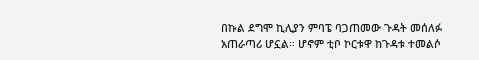በኩል ደግሞ ኪሊያን ምባፔ ባጋጠመው ጉዳት መሰለፉ አጠራጣሪ ሆኗል። ሆኖም ቲቦ ኮርቱዋ ከጉዳቱ ተመልሶ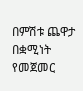በምሽቱ ጨዋታ በቋሚነት የመጀመር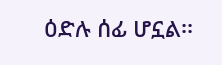ዕድሉ ሰፊ ሆኗል፡፡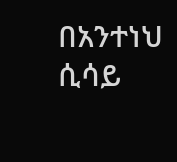በአንተነህ ሲሳይ